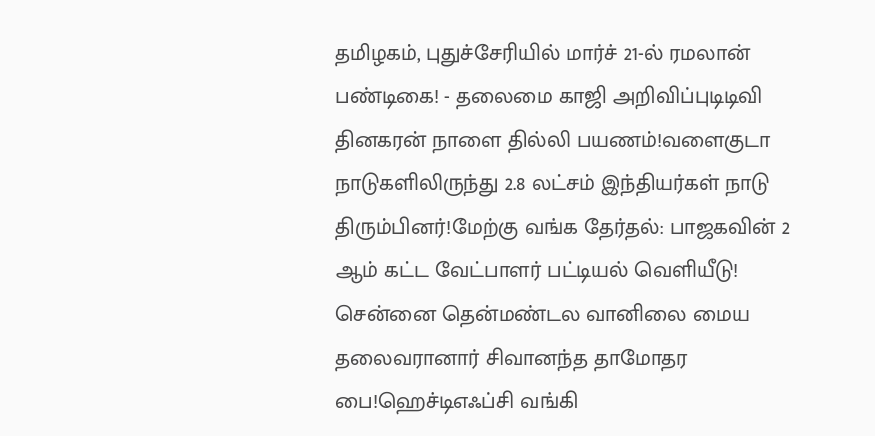தமிழகம், புதுச்சேரியில் மார்ச் 21-ல் ரமலான் பண்டிகை! - தலைமை காஜி அறிவிப்புடிடிவி தினகரன் நாளை தில்லி பயணம்!வளைகுடா நாடுகளிலிருந்து 2.8 லட்சம் இந்தியர்கள் நாடு திரும்பினர்!மேற்கு வங்க தேர்தல்: பாஜகவின் 2 ஆம் கட்ட வேட்பாளர் பட்டியல் வெளியீடு! சென்னை தென்மண்டல வானிலை மைய தலைவரானார் சிவானந்த தாமோதர பை!ஹெச்டிஎஃப்சி வங்கி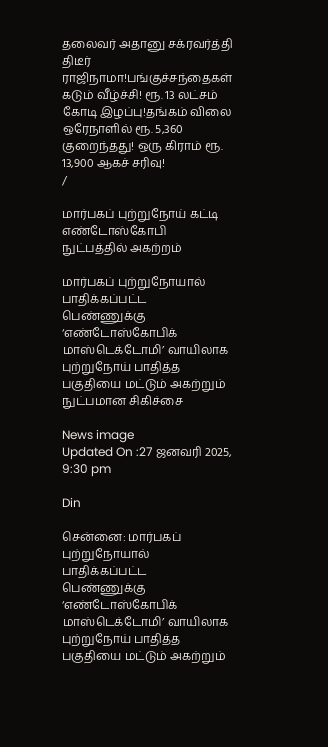தலைவர் அதானு சக்ரவர்த்தி திடீர் ராஜிநாமா!பங்குச்சந்தைகள் கடும் வீழ்ச்சி! ரூ. 13 லட்சம் கோடி இழப்பு!தங்கம் விலை ஒரேநாளில் ரூ. 5,360 குறைந்தது! ஒரு கிராம் ரூ. 13,900 ஆகச் சரிவு!
/

மார்பகப் புற்றுநோய் கட்டி எண்டோஸ்கோபி நுட்பத்தில் அகற்றம்

மார்பகப் புற்றுநோயால் பாதிக்கப்பட்ட பெண்ணுக்கு ‘எண்டோஸ்கோபிக் மாஸ்டெக்டோமி’ வாயிலாக புற்றுநோய் பாதித்த பகுதியை மட்டும் அகற்றும் நுட்பமான சிகிச்சை

News image
Updated On :27 ஜனவரி 2025, 9:30 pm

Din

சென்னை: மார்பகப் புற்றுநோயால் பாதிக்கப்பட்ட பெண்ணுக்கு ‘எண்டோஸ்கோபிக் மாஸ்டெக்டோமி’ வாயிலாக புற்றுநோய் பாதித்த பகுதியை மட்டும் அகற்றும்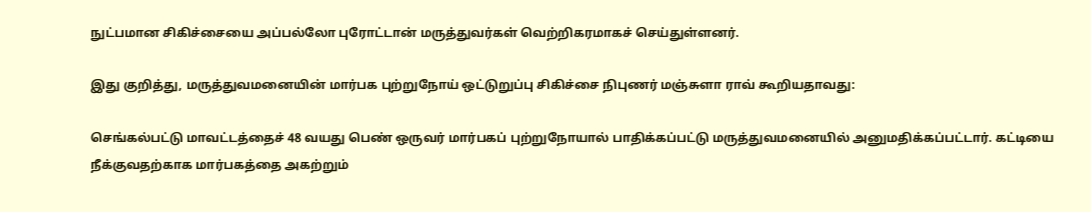நுட்பமான சிகிச்சையை அப்பல்லோ புரோட்டான் மருத்துவர்கள் வெற்றிகரமாகச் செய்துள்ளனர்.

இது குறித்து, மருத்துவமனையின் மார்பக புற்றுநோய் ஒட்டுறுப்பு சிகிச்சை நிபுணர் மஞ்சுளா ராவ் கூறியதாவது:

செங்கல்பட்டு மாவட்டத்தைச் 48 வயது பெண் ஒருவர் மார்பகப் புற்றுநோயால் பாதிக்கப்பட்டு மருத்துவமனையில் அனுமதிக்கப்பட்டார். கட்டியை நீக்குவதற்காக மார்பகத்தை அகற்றும்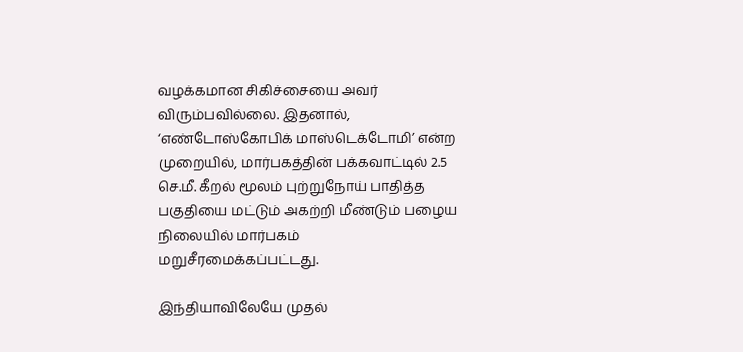வழக்கமான சிகிச்சையை அவர் விரும்பவில்லை. இதனால், ‘எண்டோஸ்கோபிக் மாஸ்டெக்டோமி’ என்ற முறையில், மார்பகத்தின் பக்கவாட்டில் 2.5 செ.மீ. கீறல் மூலம் புற்றுநோய் பாதித்த பகுதியை மட்டும் அகற்றி மீண்டும் பழைய நிலையில் மார்பகம் மறுசீரமைக்கப்பட்டது.

இந்தியாவிலேயே முதல்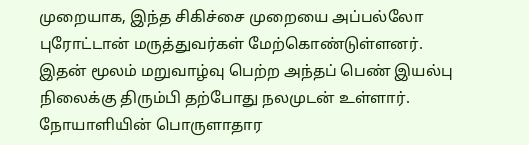முறையாக, இந்த சிகிச்சை முறையை அப்பல்லோ புரோட்டான் மருத்துவர்கள் மேற்கொண்டுள்ளனர். இதன் மூலம் மறுவாழ்வு பெற்ற அந்தப் பெண் இயல்பு நிலைக்கு திரும்பி தற்போது நலமுடன் உள்ளார். நோயாளியின் பொருளாதார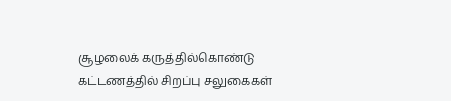சூழலைக் கருத்தில்கொண்டு கட்டணத்தில் சிறப்பு சலுகைகள்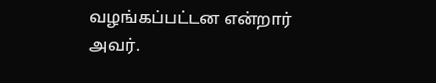வழங்கப்பட்டன என்றார் அவர்.